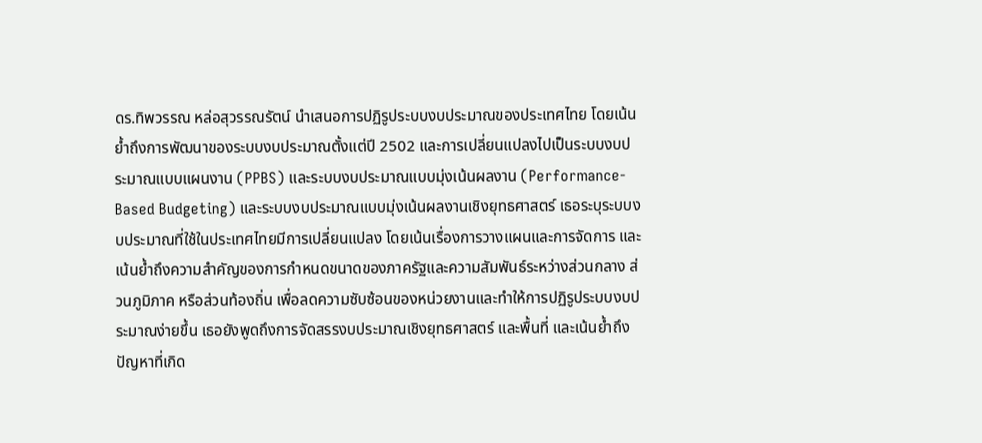ดร.ทิพวรรณ หล่อสุวรรณรัตน์ นำเสนอการปฏิรูประบบงบประมาณของประเทศไทย โดยเน้นย้ำถึงการพัฒนาของระบบงบประมาณตั้งแต่ปี 2502 และการเปลี่ยนแปลงไปเป็นระบบงบประมาณแบบแผนงาน (PPBS) และระบบงบประมาณแบบมุ่งเน้นผลงาน (Performance-Based Budgeting) และระบบงบประมาณแบบมุ่งเน้นผลงานเชิงยุทธศาสตร์ เธอระบุระบบงบประมาณที่ใช้ในประเทศไทยมีการเปลี่ยนแปลง โดยเน้นเรื่องการวางแผนและการจัดการ และเน้นย้ำถึงความสำคัญของการกำหนดขนาดของภาครัฐและความสัมพันธ์ระหว่างส่วนกลาง ส่วนภูมิภาค หรือส่วนท้องถิ่น เพื่อลดความซับซ้อนของหน่วยงานและทำให้การปฏิรูประบบงบประมาณง่ายขึ้น เธอยังพูดถึงการจัดสรรงบประมาณเชิงยุทธศาสตร์ และพื้นที่ และเน้นย้ำถึงปัญหาที่เกิด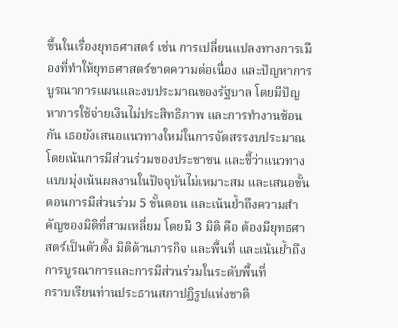ขึ้นในเรื่องยุทธศาสตร์ เช่น การเปลี่ยนแปลงทางการเมืองที่ทำให้ยุทธศาสตร์ขาดความต่อเนื่อง และปัญหาการบูรณาการแผนและงบประมาณของรัฐบาล โดยมีปัญหาการใช้จ่ายเงินไม่ประสิทธิภาพ และการทำงานซ้อนกัน เธอยังเสนอแนวทางใหม่ในการจัดสรรงบประมาณ โดยเน้นการมีส่วนร่วมของประชาชน และชี้ว่าแนวทางแบบมุ่งเน้นผลงานในปัจจุบันไม่เหมาะสม และเสนอขั้นตอนการมีส่วนร่วม 5 ขั้นตอน และเน้นย้ำถึงความสำคัญของมิติที่สามเหลี่ยม โดยมี 3 มิติ คือ ต้องมียุทธศาสตร์เป็นตัวตั้ง มิติด้านภารกิจ และพื้นที่ และเน้นย้ำถึงการบูรณาการและการมีส่วนร่วมในระดับพื้นที่
กราบเรียนท่านประธานสภาปฏิรูปแห่งชาติ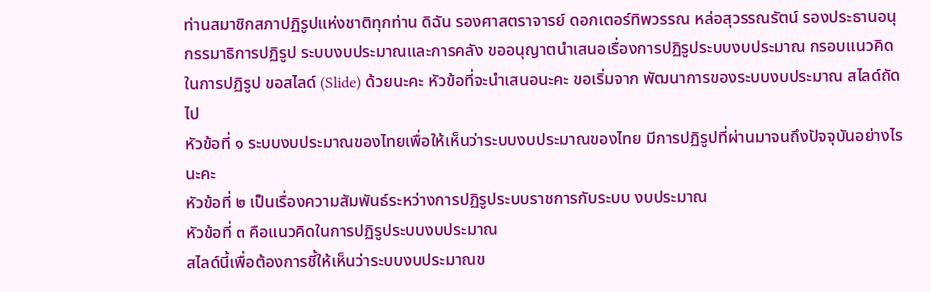ท่านสมาชิกสภาปฏิรูปแห่งชาติทุกท่าน ดิฉัน รองศาสตราจารย์ ดอกเตอร์ทิพวรรณ หล่อสุวรรณรัตน์ รองประธานอนุกรรมาธิการปฏิรูป ระบบงบประมาณและการคลัง ขออนุญาตนําเสนอเรื่องการปฏิรูประบบงบประมาณ กรอบแนวคิดในการปฏิรูป ขอสไลด์ (Slide) ด้วยนะคะ หัวข้อที่จะนําเสนอนะคะ ขอเริ่มจาก พัฒนาการของระบบงบประมาณ สไลด์ถัดไป
หัวข้อที่ ๑ ระบบงบประมาณของไทยเพื่อให้เห็นว่าระบบงบประมาณของไทย มีการปฏิรูปที่ผ่านมาจนถึงปัจจุบันอย่างไรนะคะ
หัวข้อที่ ๒ เป็นเรื่องความสัมพันธ์ระหว่างการปฏิรูประบบราชการกับระบบ งบประมาณ
หัวข้อที่ ๓ คือแนวคิดในการปฏิรูประบบงบประมาณ
สไลด์นี้เพื่อต้องการชี้ให้เห็นว่าระบบงบประมาณข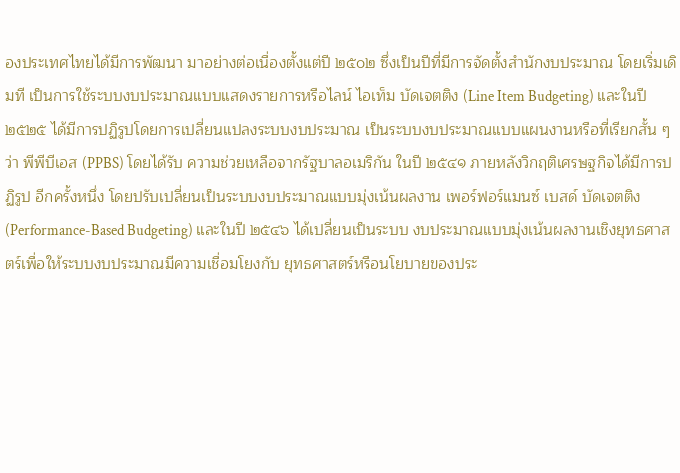องประเทศไทยได้มีการพัฒนา มาอย่างต่อเนื่องตั้งแต่ปี ๒๕๐๒ ซึ่งเป็นปีที่มีการจัดตั้งสํานักงบประมาณ โดยเริ่มเดิมที เป็นการใช้ระบบงบประมาณแบบแสดงรายการหรือไลน์ ไอเท็ม บัดเจตติง (Line Item Budgeting) และในปี ๒๕๒๕ ได้มีการปฏิรูปโดยการเปลี่ยนแปลงระบบงบประมาณ เป็นระบบงบประมาณแบบแผนงานหรือที่เรียกสั้น ๆ ว่า พีพีบีเอส (PPBS) โดยได้รับ ความช่วยเหลือจากรัฐบาลอเมริกัน ในปี ๒๕๔๑ ภายหลังวิกฤติเศรษฐกิจได้มีการปฏิรูป อีกครั้งหนึ่ง โดยปรับเปลี่ยนเป็นระบบงบประมาณแบบมุ่งเน้นผลงาน เพอร์ฟอร์แมนซ์ เบสด์ บัดเจตติง (Performance-Based Budgeting) และในปี ๒๕๔๖ ได้เปลี่ยนเป็นระบบ งบประมาณแบบมุ่งเน้นผลงานเชิงยุทธศาสตร์เพื่อให้ระบบงบประมาณมีความเชื่อมโยงกับ ยุทธศาสตร์หรือนโยบายของประ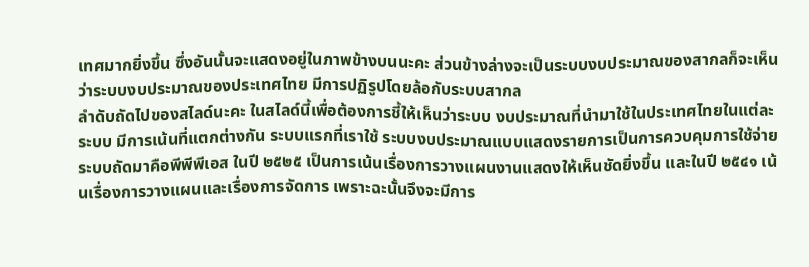เทศมากยิ่งขึ้น ซึ่งอันนั้นจะแสดงอยู่ในภาพข้างบนนะคะ ส่วนข้างล่างจะเป็นระบบงบประมาณของสากลก็จะเห็นว่าระบบงบประมาณของประเทศไทย มีการปฏิรูปโดยล้อกับระบบสากล
ลําดับถัดไปของสไลด์นะคะ ในสไลด์นี้เพื่อต้องการชี้ให้เห็นว่าระบบ งบประมาณที่นํามาใช้ในประเทศไทยในแต่ละระบบ มีการเน้นที่แตกต่างกัน ระบบแรกที่เราใช้ ระบบงบประมาณแบบแสดงรายการเป็นการควบคุมการใช้จ่าย ระบบถัดมาคือพีพีพีเอส ในปี ๒๕๒๕ เป็นการเน้นเรื่องการวางแผนงานแสดงให้เห็นชัดยิ่งขึ้น และในปี ๒๕๔๑ เน้นเรื่องการวางแผนและเรื่องการจัดการ เพราะฉะนั้นจึงจะมีการ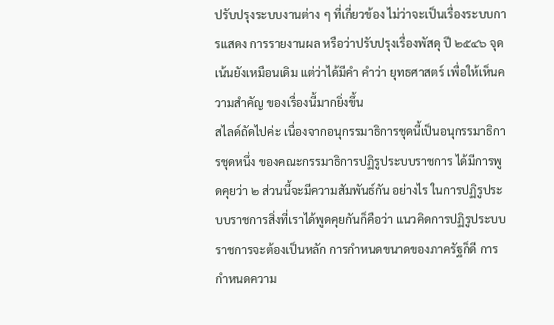ปรับปรุงระบบงานต่าง ๆ ที่เกี่ยวข้อง ไม่ว่าจะเป็นเรื่องระบบการแสดง การรายงานผล หรือว่าปรับปรุงเรื่องพัสดุ ปี ๒๕๔๖ จุดเน้นยังเหมือนเดิม แต่ว่าได้มีคํา คําว่า ยุทธศาสตร์ เพื่อให้เห็นความสําคัญ ของเรื่องนี้มากยิ่งขึ้น
สไลด์ถัดไปค่ะ เนื่องจากอนุกรรมาธิการชุดนี้เป็นอนุกรรมาธิการชุดหนึ่ง ของคณะกรรมาธิการปฏิรูประบบราชการ ได้มีการพูดคุยว่า ๒ ส่วนนี้จะมีความสัมพันธ์กัน อย่างไร ในการปฏิรูประบบราชการสิ่งที่เราได้พูดคุยกันก็คือว่า แนวคิดการปฏิรูประบบ ราชการจะต้องเป็นหลัก การกําหนดขนาดของภาครัฐก็ดี การกําหนดความ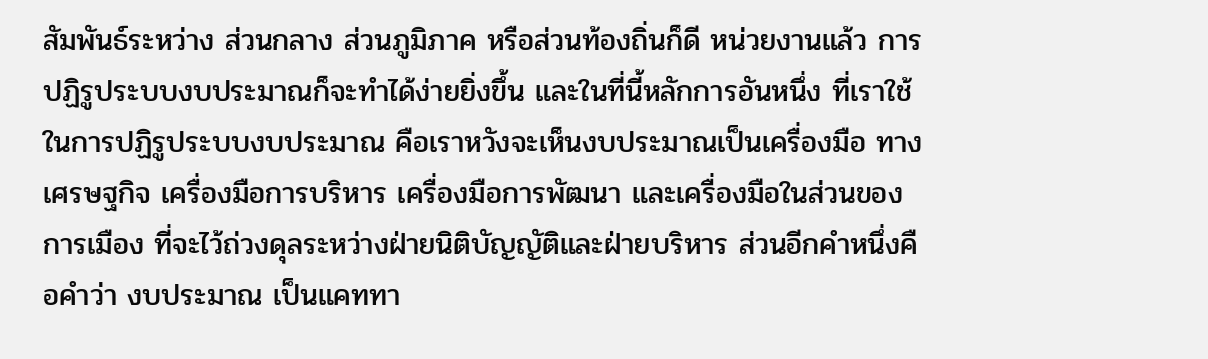สัมพันธ์ระหว่าง ส่วนกลาง ส่วนภูมิภาค หรือส่วนท้องถิ่นก็ดี หน่วยงานแล้ว การปฏิรูประบบงบประมาณก็จะทําได้ง่ายยิ่งขึ้น และในที่นี้หลักการอันหนึ่ง ที่เราใช้ในการปฏิรูประบบงบประมาณ คือเราหวังจะเห็นงบประมาณเป็นเครื่องมือ ทางเศรษฐกิจ เครื่องมือการบริหาร เครื่องมือการพัฒนา และเครื่องมือในส่วนของการเมือง ที่จะไว้ถ่วงดุลระหว่างฝ่ายนิติบัญญัติและฝ่ายบริหาร ส่วนอีกคําหนึ่งคือคําว่า งบประมาณ เป็นแคททา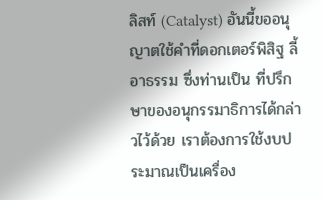ลิสท์ (Catalyst) อันนี้ขออนุญาตใช้คําที่ดอกเตอร์พิสิฐ ลี้อาธรรม ซึ่งท่านเป็น ที่ปรึกษาของอนุกรรมาธิการได้กล่าวไว้ด้วย เราต้องการใช้งบประมาณเป็นเครื่อง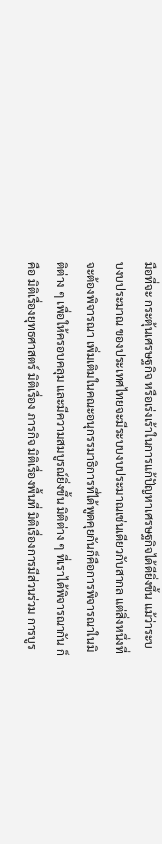มือที่จะ กระตุ้นเศรษฐกิจ หรือเร่งเร้าในการแก้ปัญหาเศรษฐกิจได้ดียิ่งขึ้น แม้ว่าระบบงบประมาณ ของประเทศไทยจะมีระบบงบประมาณเช่นเดียวกับสากล แต่สิ่งหนึ่งที่จะต้องพิจารณา เพิ่มเติมในคณะอนุกรรมาธิการที่ได้พูดคุยกันก็คือการพิจารณาในมิติต่าง ๆ เพื่อให้ครอบคลุม และมีความสมบูรณ์ยิ่งขึ้น มิติต่าง ๆ ที่เราได้พิจารณากัน ก็คือ มิติเรื่องยุทธศาสตร์ มิติเรื่อง ภารกิจ มิติเรื่องพื้นที่ มิติเรื่องการมีส่วนร่วม การบูร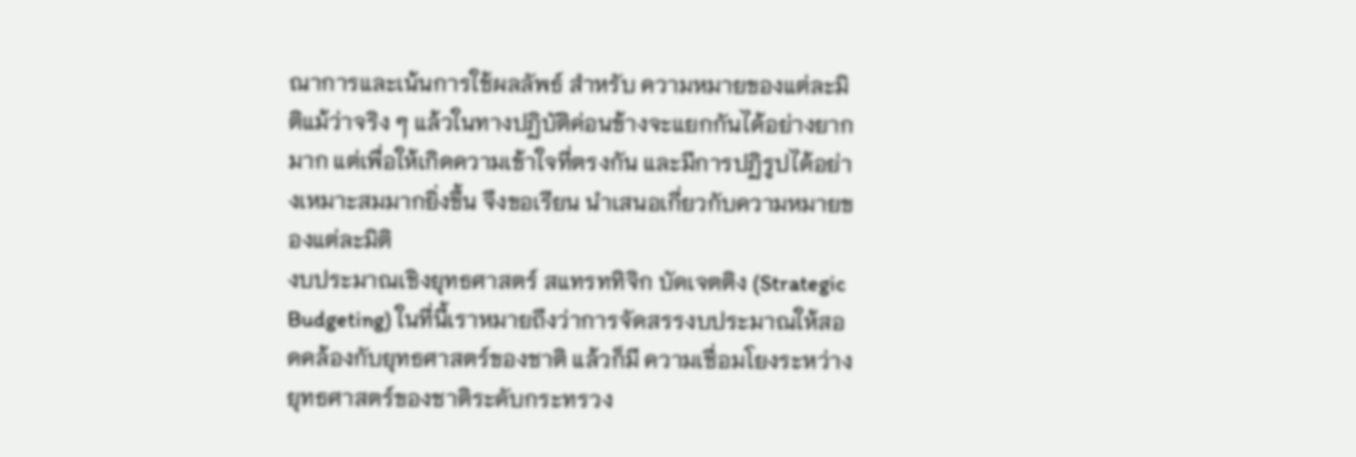ณาการและเน้นการใช้ผลลัพธ์ สําหรับ ความหมายของแต่ละมิติแม้ว่าจริง ๆ แล้วในทางปฏิบัติค่อนข้างจะแยกกันได้อย่างยากมาก แต่เพื่อให้เกิดความเข้าใจที่ตรงกัน และมีการปฏิรูปได้อย่างเหมาะสมมากยิ่งขึ้น จึงขอเรียน นําเสนอเกี่ยวกับความหมายของแต่ละมิติ
งบประมาณเชิงยุทธศาสตร์ สแทรททิจิก บัดเจตติง (Strategic Budgeting) ในที่นี้เราหมายถึงว่าการจัดสรรงบประมาณให้สอดคล้องกับยุทธศาสตร์ของชาติ แล้วก็มี ความเชื่อมโยงระหว่างยุทธศาสตร์ของชาติระดับกระทรวง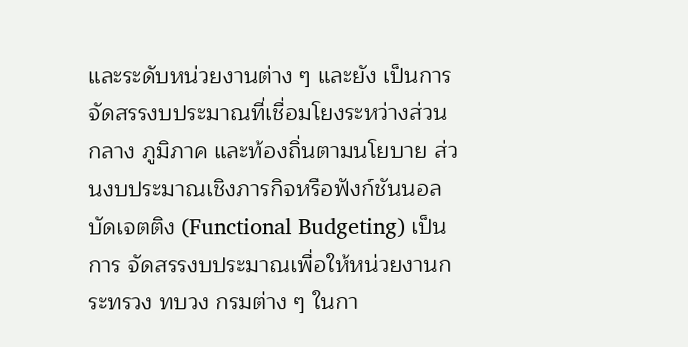และระดับหน่วยงานต่าง ๆ และยัง เป็นการจัดสรรงบประมาณที่เชื่อมโยงระหว่างส่วนกลาง ภูมิภาค และท้องถิ่นตามนโยบาย ส่วนงบประมาณเชิงภารกิจหรือฟังก์ชันนอล บัดเจตติง (Functional Budgeting) เป็นการ จัดสรรงบประมาณเพื่อให้หน่วยงานกระทรวง ทบวง กรมต่าง ๆ ในกา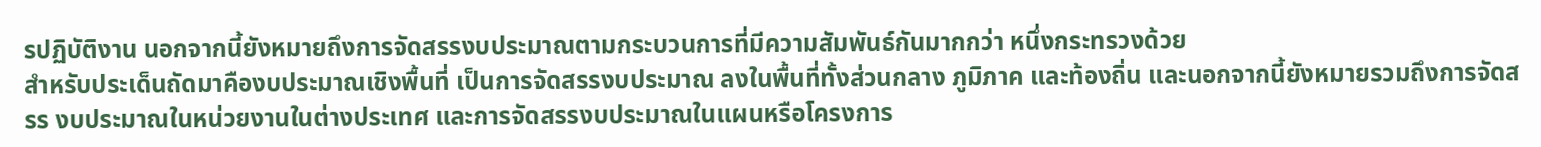รปฏิบัติงาน นอกจากนี้ยังหมายถึงการจัดสรรงบประมาณตามกระบวนการที่มีความสัมพันธ์กันมากกว่า หนึ่งกระทรวงด้วย
สําหรับประเด็นถัดมาคืองบประมาณเชิงพื้นที่ เป็นการจัดสรรงบประมาณ ลงในพื้นที่ทั้งส่วนกลาง ภูมิภาค และท้องถิ่น และนอกจากนี้ยังหมายรวมถึงการจัดสรร งบประมาณในหน่วยงานในต่างประเทศ และการจัดสรรงบประมาณในแผนหรือโครงการ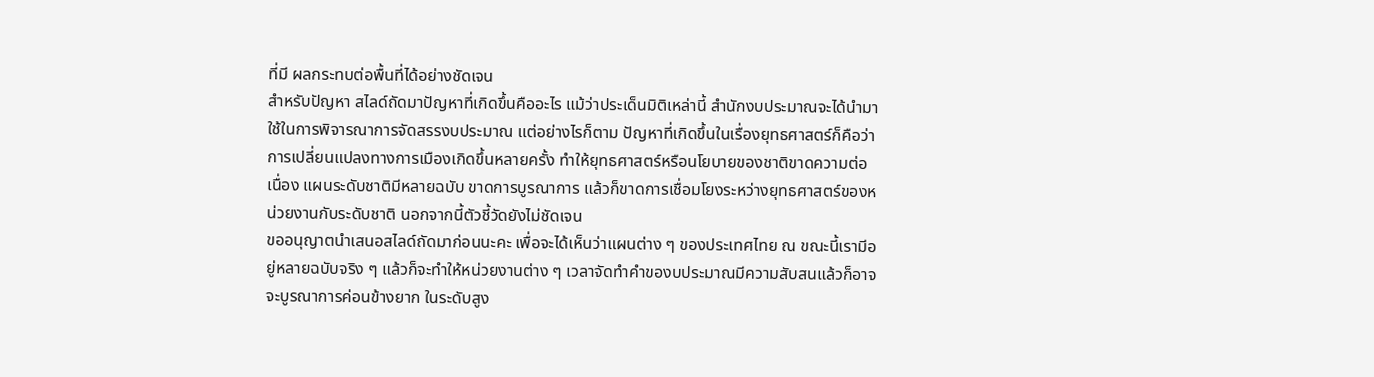ที่มี ผลกระทบต่อพื้นที่ได้อย่างชัดเจน
สําหรับปัญหา สไลด์ถัดมาปัญหาที่เกิดขึ้นคืออะไร แม้ว่าประเด็นมิติเหล่านี้ สํานักงบประมาณจะได้นํามาใช้ในการพิจารณาการจัดสรรงบประมาณ แต่อย่างไรก็ตาม ปัญหาที่เกิดขึ้นในเรื่องยุทธศาสตร์ก็คือว่าการเปลี่ยนแปลงทางการเมืองเกิดขึ้นหลายครั้ง ทําให้ยุทธศาสตร์หรือนโยบายของชาติขาดความต่อเนื่อง แผนระดับชาติมีหลายฉบับ ขาดการบูรณาการ แล้วก็ขาดการเชื่อมโยงระหว่างยุทธศาสตร์ของหน่วยงานกับระดับชาติ นอกจากนี้ตัวชี้วัดยังไม่ชัดเจน
ขออนุญาตนําเสนอสไลด์ถัดมาก่อนนะคะ เพื่อจะได้เห็นว่าแผนต่าง ๆ ของประเทศไทย ณ ขณะนี้เรามีอยู่หลายฉบับจริง ๆ แล้วก็จะทําให้หน่วยงานต่าง ๆ เวลาจัดทําคําของบประมาณมีความสับสนแล้วก็อาจจะบูรณาการค่อนข้างยาก ในระดับสูง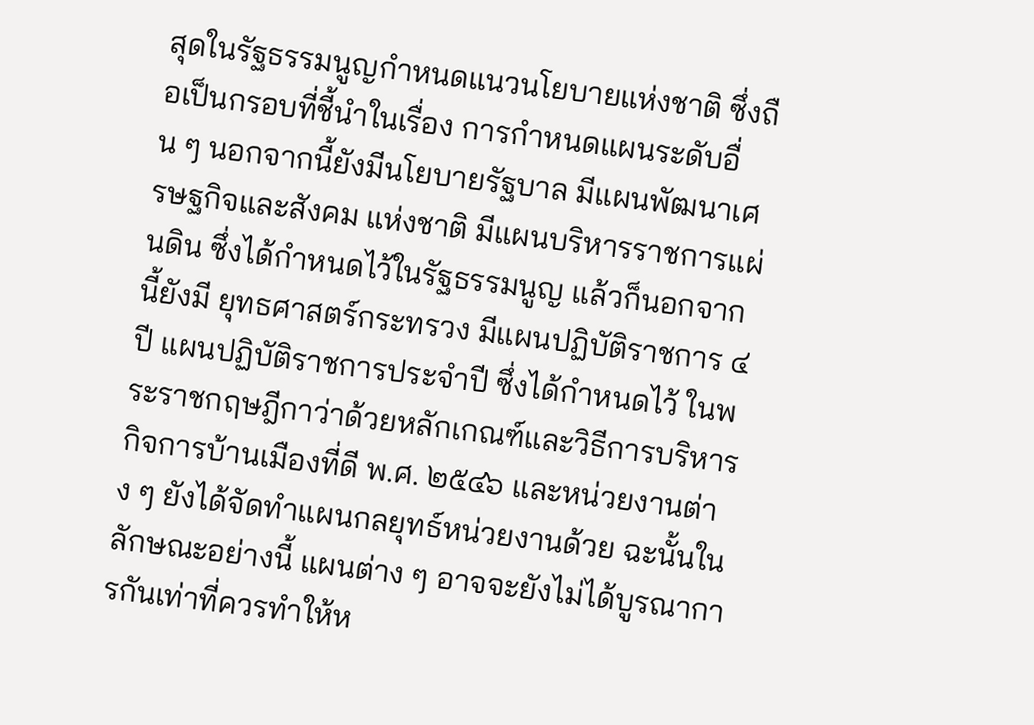สุดในรัฐธรรมนูญกําหนดแนวนโยบายแห่งชาติ ซึ่งถือเป็นกรอบที่ชี้นําในเรื่อง การกําหนดแผนระดับอื่น ๆ นอกจากนี้ยังมีนโยบายรัฐบาล มีแผนพัฒนาเศรษฐกิจและสังคม แห่งชาติ มีแผนบริหารราชการแผ่นดิน ซึ่งได้กําหนดไว้ในรัฐธรรมนูญ แล้วก็นอกจากนี้ยังมี ยุทธศาสตร์กระทรวง มีแผนปฏิบัติราชการ ๔ ปี แผนปฏิบัติราชการประจําปี ซึ่งได้กําหนดไว้ ในพระราชกฤษฎีกาว่าด้วยหลักเกณฑ์และวิธีการบริหารกิจการบ้านเมืองที่ดี พ.ศ. ๒๕๔๖ และหน่วยงานต่าง ๆ ยังได้จัดทําแผนกลยุทธ์หน่วยงานด้วย ฉะนั้นในลักษณะอย่างนี้ แผนต่าง ๆ อาจจะยังไม่ได้บูรณาการกันเท่าที่ควรทําให้ห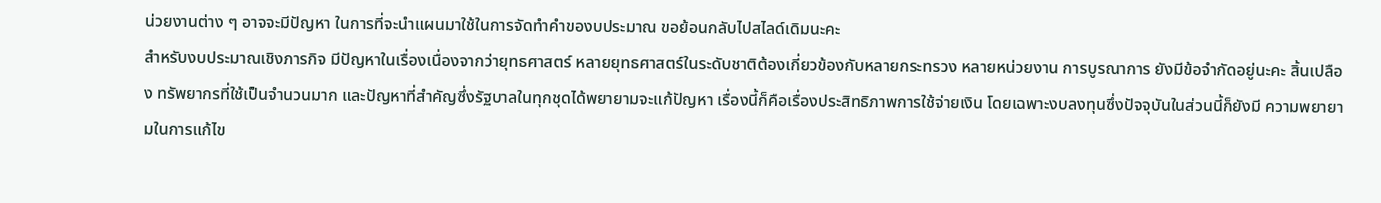น่วยงานต่าง ๆ อาจจะมีปัญหา ในการที่จะนําแผนมาใช้ในการจัดทําคําของบประมาณ ขอย้อนกลับไปสไลด์เดิมนะคะ
สําหรับงบประมาณเชิงภารกิจ มีปัญหาในเรื่องเนื่องจากว่ายุทธศาสตร์ หลายยุทธศาสตร์ในระดับชาติต้องเกี่ยวข้องกับหลายกระทรวง หลายหน่วยงาน การบูรณาการ ยังมีข้อจํากัดอยู่นะคะ สิ้นเปลือง ทรัพยากรที่ใช้เป็นจํานวนมาก และปัญหาที่สําคัญซึ่งรัฐบาลในทุกชุดได้พยายามจะแก้ปัญหา เรื่องนี้ก็คือเรื่องประสิทธิภาพการใช้จ่ายเงิน โดยเฉพาะงบลงทุนซึ่งปัจจุบันในส่วนนี้ก็ยังมี ความพยายามในการแก้ไข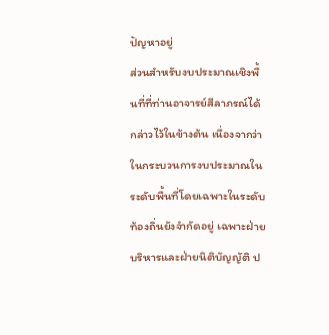ปัญหาอยู่
ส่วนสําหรับงบประมาณเชิงพื้นที่ที่ท่านอาจารย์สีลาภรณ์ได้กล่าวไว้ในข้างต้น เนื่องจากว่าในกระบวนการงบประมาณในระดับพื้นที่โดยเฉพาะในระดับท้องถิ่นยังจํากัดอยู่ เฉพาะฝ่ายบริหารและฝ่ายนิติบัญญัติ ป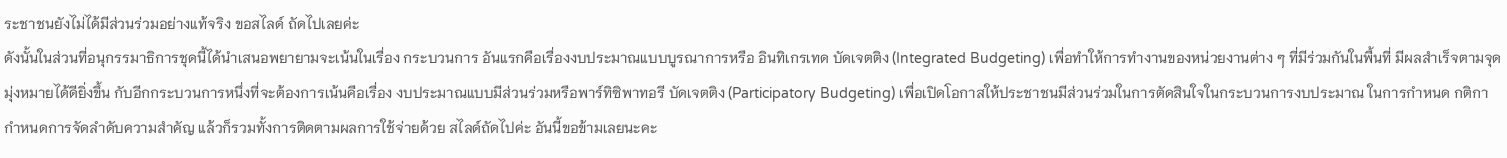ระชาชนยังไม่ได้มีส่วนร่วมอย่างแท้จริง ขอสไลด์ ถัดไปเลยค่ะ
ดังนั้นในส่วนที่อนุกรรมาธิการชุดนี้ได้นําเสนอพยายามจะเน้นในเรื่อง กระบวนการ อันแรกคือเรื่องงบประมาณแบบบูรณาการหรือ อินทิเกรเทด บัดเจตติง (Integrated Budgeting) เพื่อทําให้การทํางานของหน่วยงานต่าง ๆ ที่มีร่วมกันในพื้นที่ มีผลสําเร็จตามจุดมุ่งหมายได้ดียิ่งขึ้น กับอีกกระบวนการหนึ่งที่จะต้องการเน้นคือเรื่อง งบประมาณแบบมีส่วนร่วมหรือพาร์ทิซิพาทอรี บัดเจตติง (Participatory Budgeting) เพื่อเปิดโอกาสให้ประชาชนมีส่วนร่วมในการตัดสินใจในกระบวนการงบประมาณ ในการกําหนด กติกา กําหนดการจัดลําดับความสําคัญ แล้วก็รวมทั้งการติดตามผลการใช้จ่ายด้วย สไลด์ถัดไปค่ะ อันนี้ขอข้ามเลยนะคะ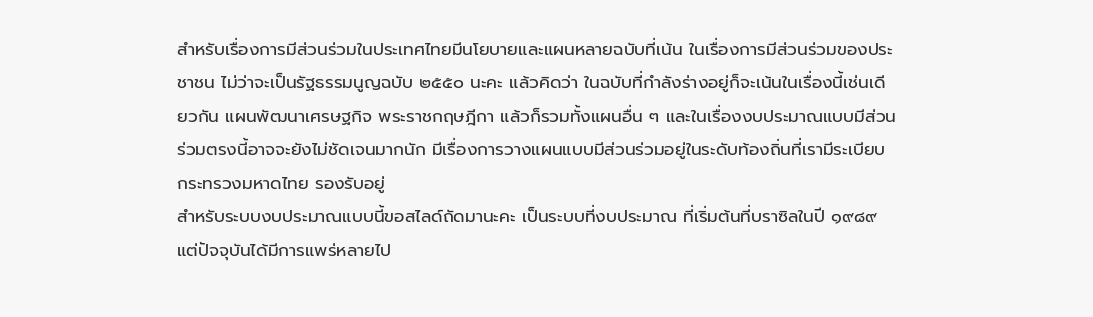สําหรับเรื่องการมีส่วนร่วมในประเทศไทยมีนโยบายและแผนหลายฉบับที่เน้น ในเรื่องการมีส่วนร่วมของประชาชน ไม่ว่าจะเป็นรัฐธรรมนูญฉบับ ๒๕๕๐ นะคะ แล้วคิดว่า ในฉบับที่กําลังร่างอยู่ก็จะเน้นในเรื่องนี้เช่นเดียวกัน แผนพัฒนาเศรษฐกิจ พระราชกฤษฎีกา แล้วก็รวมทั้งแผนอื่น ๆ และในเรื่องงบประมาณแบบมีส่วนร่วมตรงนี้อาจจะยังไม่ชัดเจนมากนัก มีเรื่องการวางแผนแบบมีส่วนร่วมอยู่ในระดับท้องถิ่นที่เรามีระเบียบกระทรวงมหาดไทย รองรับอยู่
สําหรับระบบงบประมาณแบบนี้ขอสไลด์ถัดมานะคะ เป็นระบบที่งบประมาณ ที่เริ่มต้นที่บราซิลในปี ๑๙๘๙ แต่ปัจจุบันได้มีการแพร่หลายไป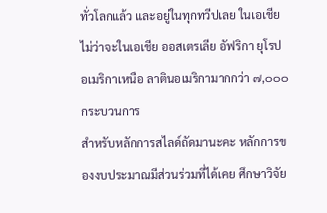ทั่วโลกแล้ว และอยู่ในทุกทวีปเลย ในเอเชีย ไม่ว่าจะในเอเชีย ออสเตรเลีย อัฟริกา ยุโรป อเมริกาเหนือ ลาตินอเมริกามากกว่า ๗,๐๐๐ กระบวนการ
สําหรับหลักการสไลด์ถัดมานะคะ หลักการของงบประมาณมีส่วนร่วมที่ได้เคย ศึกษาวิจัย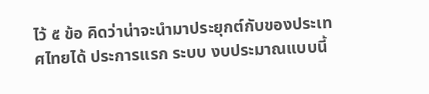ไว้ ๕ ข้อ คิดว่าน่าจะนํามาประยุกต์กับของประเทศไทยได้ ประการแรก ระบบ งบประมาณแบบนี้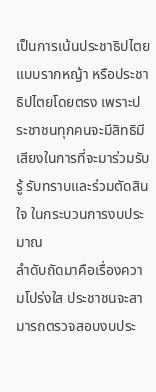เป็นการเน้นประชาธิปไตยแบบรากหญ้า หรือประชาธิปไตยโดยตรง เพราะประชาชนทุกคนจะมีสิทธิมีเสียงในการที่จะมาร่วมรับรู้ รับทราบและร่วมตัดสินใจ ในกระบวนการงบประมาณ
ลําดับถัดมาคือเรื่องความโปร่งใส ประชาชนจะสามารถตรวจสอบงบประ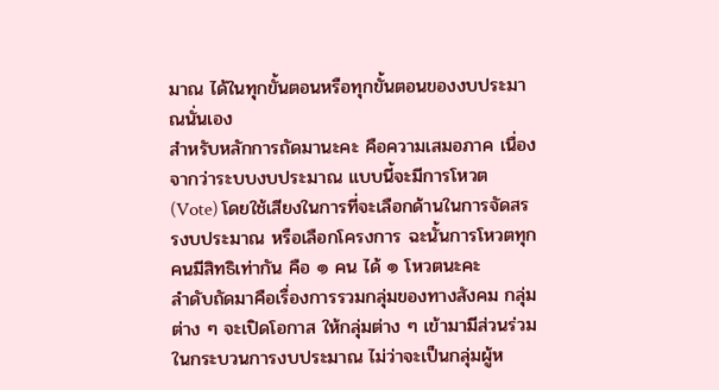มาณ ได้ในทุกขั้นตอนหรือทุกขั้นตอนของงบประมาณนั่นเอง
สําหรับหลักการถัดมานะคะ คือความเสมอภาค เนื่องจากว่าระบบงบประมาณ แบบนี้จะมีการโหวต (Vote) โดยใช้เสียงในการที่จะเลือกด้านในการจัดสรรงบประมาณ หรือเลือกโครงการ ฉะนั้นการโหวตทุกคนมีสิทธิเท่ากัน คือ ๑ คน ได้ ๑ โหวตนะคะ
ลําดับถัดมาคือเรื่องการรวมกลุ่มของทางสังคม กลุ่มต่าง ๆ จะเปิดโอกาส ให้กลุ่มต่าง ๆ เข้ามามีส่วนร่วมในกระบวนการงบประมาณ ไม่ว่าจะเป็นกลุ่มผู้ห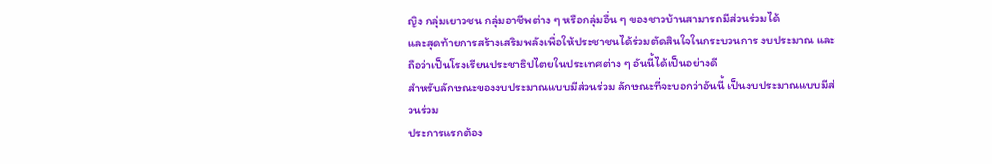ญิง กลุ่มเยาวชน กลุ่มอาชีพต่าง ๆ หรือกลุ่มอื่น ๆ ของชาวบ้านสามารถมีส่วนร่วมได้
และสุดท้ายการสร้างเสริมพลังเพื่อให้ประชาชนได้ร่วมตัดสินใจในกระบวนการ งบประมาณ และถือว่าเป็นโรงเรียนประชาธิปไตยในประเทศต่าง ๆ อันนี้ได้เป็นอย่างดี
สําหรับลักษณะของงบประมาณแบบมีส่วนร่วม ลักษณะที่จะบอกว่าอันนี้ เป็นงบประมาณแบบมีส่วนร่วม
ประการแรกต้อง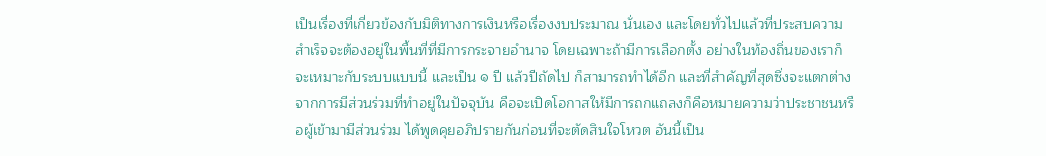เป็นเรื่องที่เกี่ยวข้องกับมิติทางการเงินหรือเรื่องงบประมาณ นั่นเอง และโดยทั่วไปแล้วที่ประสบความสําเร็จจะต้องอยู่ในพื้นที่ที่มีการกระจายอํานาจ โดยเฉพาะถ้ามีการเลือกตั้ง อย่างในท้องถิ่นของเราก็จะเหมาะกับระบบแบบนี้ และเป็น ๑ ปี แล้วปีถัดไป ก็สามารถทําได้อีก และที่สําคัญที่สุดซึ่งจะแตกต่างจากการมีส่วนร่วมที่ทําอยู่ในปัจจุบัน คือจะเปิดโอกาสให้มีการถกแถลงก็คือหมายความว่าประชาชนหรือผู้เข้ามามีส่วนร่วม ได้พูดคุยอภิปรายกันก่อนที่จะตัดสินใจโหวต อันนี้เป็น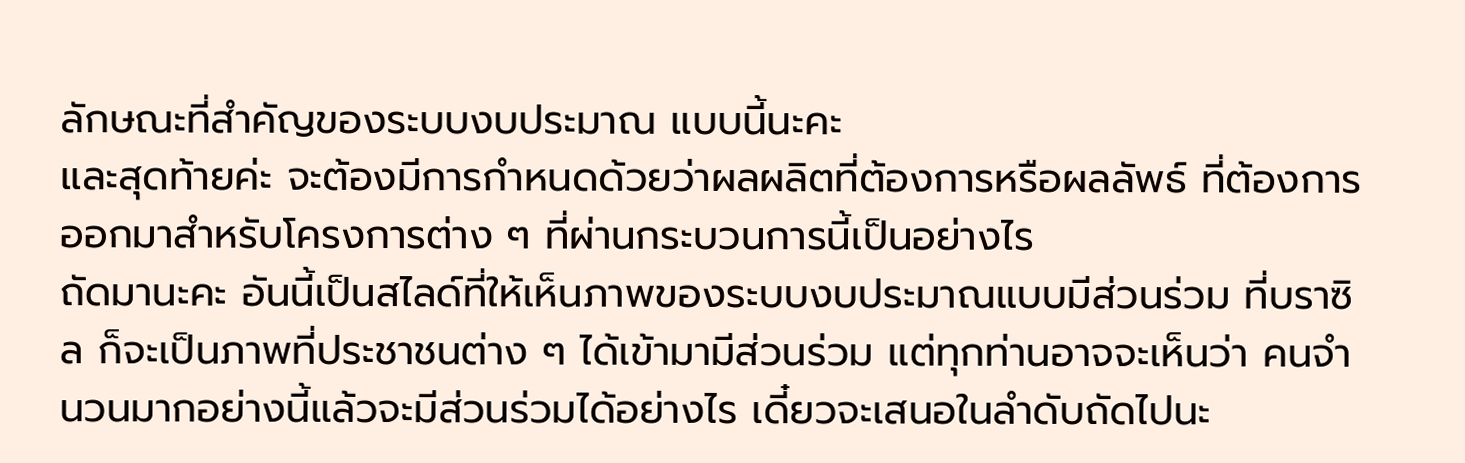ลักษณะที่สําคัญของระบบงบประมาณ แบบนี้นะคะ
และสุดท้ายค่ะ จะต้องมีการกําหนดด้วยว่าผลผลิตที่ต้องการหรือผลลัพธ์ ที่ต้องการออกมาสําหรับโครงการต่าง ๆ ที่ผ่านกระบวนการนี้เป็นอย่างไร
ถัดมานะคะ อันนี้เป็นสไลด์ที่ให้เห็นภาพของระบบงบประมาณแบบมีส่วนร่วม ที่บราซิล ก็จะเป็นภาพที่ประชาชนต่าง ๆ ได้เข้ามามีส่วนร่วม แต่ทุกท่านอาจจะเห็นว่า คนจํานวนมากอย่างนี้แล้วจะมีส่วนร่วมได้อย่างไร เดี๋ยวจะเสนอในลําดับถัดไปนะ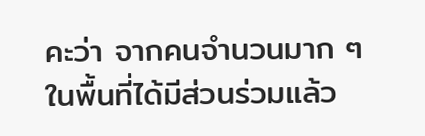คะว่า จากคนจํานวนมาก ๆ ในพื้นที่ได้มีส่วนร่วมแล้ว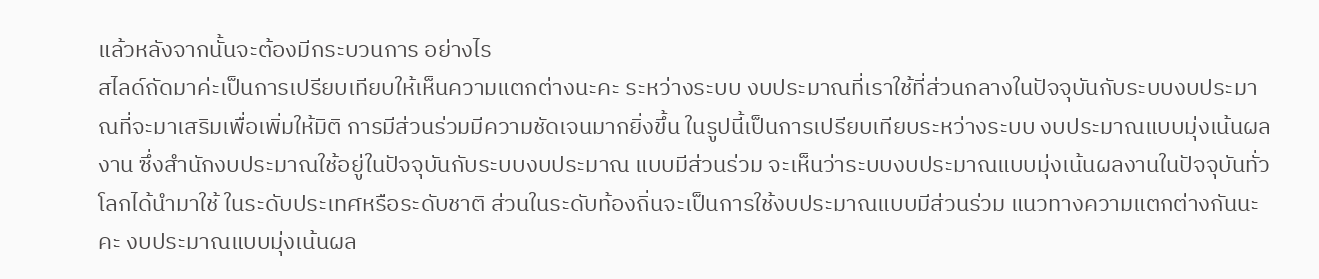แล้วหลังจากนั้นจะต้องมีกระบวนการ อย่างไร
สไลด์ถัดมาค่ะเป็นการเปรียบเทียบให้เห็นความแตกต่างนะคะ ระหว่างระบบ งบประมาณที่เราใช้ที่ส่วนกลางในปัจจุบันกับระบบงบประมาณที่จะมาเสริมเพื่อเพิ่มให้มิติ การมีส่วนร่วมมีความชัดเจนมากยิ่งขึ้น ในรูปนี้เป็นการเปรียบเทียบระหว่างระบบ งบประมาณแบบมุ่งเน้นผลงาน ซึ่งสํานักงบประมาณใช้อยู่ในปัจจุบันกับระบบงบประมาณ แบบมีส่วนร่วม จะเห็นว่าระบบงบประมาณแบบมุ่งเน้นผลงานในปัจจุบันทั่วโลกได้นํามาใช้ ในระดับประเทศหรือระดับชาติ ส่วนในระดับท้องถิ่นจะเป็นการใช้งบประมาณแบบมีส่วนร่วม แนวทางความแตกต่างกันนะคะ งบประมาณแบบมุ่งเน้นผล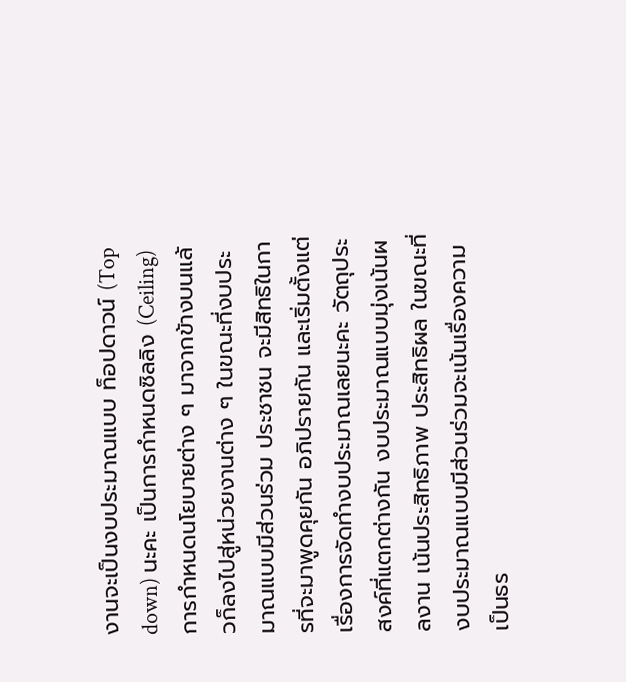งานจะเป็นงบประมาณแบบ ท็อปดาวน์ (Top down) นะคะ เป็นการกําหนดซิลลิง (Ceiling) การกําหนดนโยบายต่าง ๆ มาจากข้างบนแล้วก็ลงไปสู่หน่วยงานต่าง ๆ ในขณะที่งบประมาณแบบมีส่วนร่วม ประชาชน จะมีสิทธิในการที่จะมาพูดคุยกัน อภิปรายกัน และเริ่มตั้งแต่เรื่องการจัดทํางบประมาณเลยนะคะ วัตถุประสงค์ที่แตกต่างกัน งบประมาณแบบมุ่งเน้นผลงาน เน้นประสิทธิภาพ ประสิทธิผล ในขณะที่งบประมาณแบบมีส่วนร่วมจะเน้นเรื่องความเป็นธร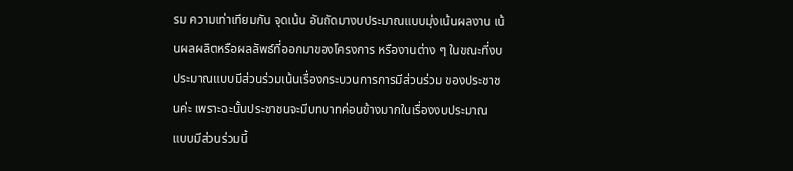รม ความเท่าเทียมกัน จุดเน้น อันถัดมางบประมาณแบบมุ่งเน้นผลงาน เน้นผลผลิตหรือผลลัพธ์ที่ออกมาของโครงการ หรืองานต่าง ๆ ในขณะที่งบประมาณแบบมีส่วนร่วมเน้นเรื่องกระบวนการการมีส่วนร่วม ของประชาชนค่ะ เพราะฉะนั้นประชาชนจะมีบทบาทค่อนข้างมากในเรื่องงบประมาณ แบบมีส่วนร่วมนี้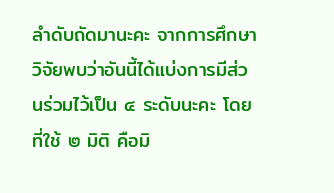ลําดับถัดมานะคะ จากการศึกษาวิจัยพบว่าอันนี้ได้แบ่งการมีส่วนร่วมไว้เป็น ๔ ระดับนะคะ โดยที่ใช้ ๒ มิติ คือมิ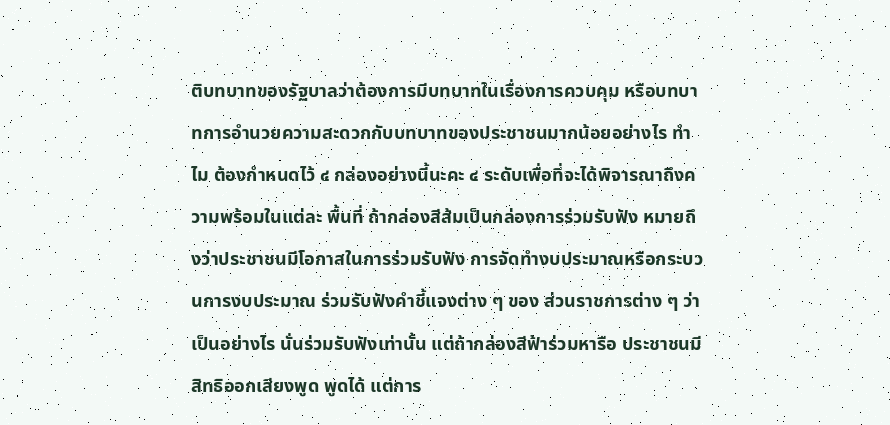ติบทบาทของรัฐบาลว่าต้องการมีบทบาทในเรื่องการควบคุม หรือบทบาทการอํานวยความสะดวกกับบทบาทของประชาชนมากน้อยอย่างไร ทําไม ต้องกําหนดไว้ ๔ กล่องอย่างนี้นะคะ ๔ ระดับเพื่อที่จะได้พิจารณาถึงความพร้อมในแต่ละ พื้นที่ ถ้ากล่องสีส้มเป็นกล่องการร่วมรับฟัง หมายถึงว่าประชาชนมีโอกาสในการร่วมรับฟัง การจัดทํางบประมาณหรือกระบวนการงบประมาณ ร่วมรับฟังคําชี้แจงต่าง ๆ ของ ส่วนราชการต่าง ๆ ว่าเป็นอย่างไร นั่นร่วมรับฟังเท่านั้น แต่ถ้ากล่องสีฟ้าร่วมหารือ ประชาชนมีสิทธิออกเสียงพูด พูดได้ แต่การ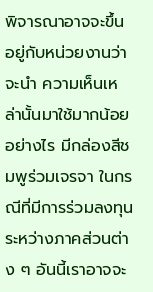พิจารณาอาจจะขึ้นอยู่กับหน่วยงานว่าจะนํา ความเห็นเหล่านั้นมาใช้มากน้อยอย่างไร มีกล่องสีชมพูร่วมเจรจา ในกรณีที่มีการร่วมลงทุน ระหว่างภาคส่วนต่าง ๆ อันนี้เราอาจจะ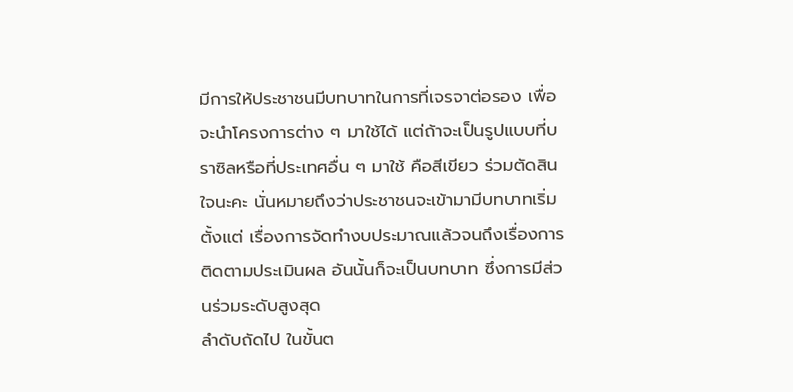มีการให้ประชาชนมีบทบาทในการที่เจรจาต่อรอง เพื่อจะนําโครงการต่าง ๆ มาใช้ได้ แต่ถ้าจะเป็นรูปแบบที่บราซิลหรือที่ประเทศอื่น ๆ มาใช้ คือสีเขียว ร่วมตัดสินใจนะคะ นั่นหมายถึงว่าประชาชนจะเข้ามามีบทบาทเริ่มตั้งแต่ เรื่องการจัดทํางบประมาณแล้วจนถึงเรื่องการติดตามประเมินผล อันนั้นก็จะเป็นบทบาท ซึ่งการมีส่วนร่วมระดับสูงสุด
ลําดับถัดไป ในขั้นต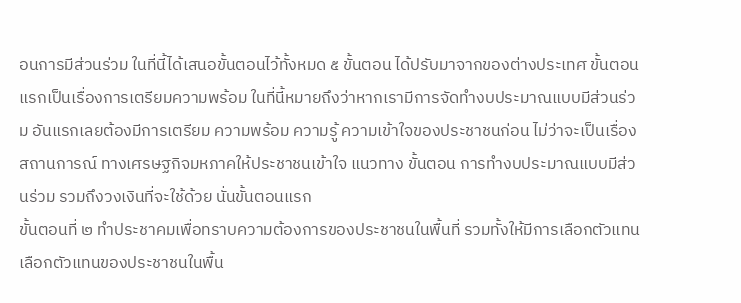อนการมีส่วนร่วม ในที่นี้ได้เสนอขั้นตอนไว้ทั้งหมด ๕ ขั้นตอน ได้ปรับมาจากของต่างประเทศ ขั้นตอนแรกเป็นเรื่องการเตรียมความพร้อม ในที่นี้หมายถึงว่าหากเรามีการจัดทํางบประมาณแบบมีส่วนร่วม อันแรกเลยต้องมีการเตรียม ความพร้อม ความรู้ ความเข้าใจของประชาชนก่อน ไม่ว่าจะเป็นเรื่องสถานการณ์ ทางเศรษฐกิจมหภาคให้ประชาชนเข้าใจ แนวทาง ขั้นตอน การทํางบประมาณแบบมีส่วนร่วม รวมถึงวงเงินที่จะใช้ด้วย นั่นขั้นตอนแรก
ขั้นตอนที่ ๒ ทําประชาคมเพื่อทราบความต้องการของประชาชนในพื้นที่ รวมทั้งให้มีการเลือกตัวแทน เลือกตัวแทนของประชาชนในพื้น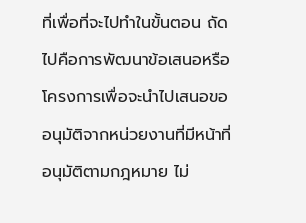ที่เพื่อที่จะไปทําในขั้นตอน ถัดไปคือการพัฒนาข้อเสนอหรือโครงการเพื่อจะนําไปเสนอขออนุมัติจากหน่วยงานที่มีหน้าที่ อนุมัติตามกฎหมาย ไม่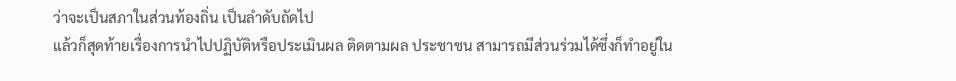ว่าจะเป็นสภาในส่วนท้องถิ่น เป็นลําดับถัดไป
แล้วก็สุดท้ายเรื่องการนําไปปฏิบัติหรือประเมินผล ติดตามผล ประชาชน สามารถมีส่วนร่วมได้ซึ่งก็ทําอยู่ใน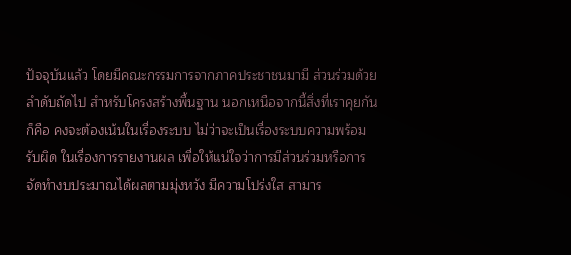ปัจจุบันแล้ว โดยมีคณะกรรมการจากภาคประชาชนมามี ส่วนร่วมด้วย
ลําดับถัดไป สําหรับโครงสร้างพื้นฐาน นอกเหนือจากนี้สิ่งที่เราคุยกันก็คือ คงจะต้องเน้นในเรื่องระบบ ไม่ว่าจะเป็นเรื่องระบบความพร้อมรับผิด ในเรื่องการรายงานผล เพื่อให้แน่ใจว่าการมีส่วนร่วมหรือการจัดทํางบประมาณได้ผลตามมุ่งหวัง มีความโปร่งใส สามาร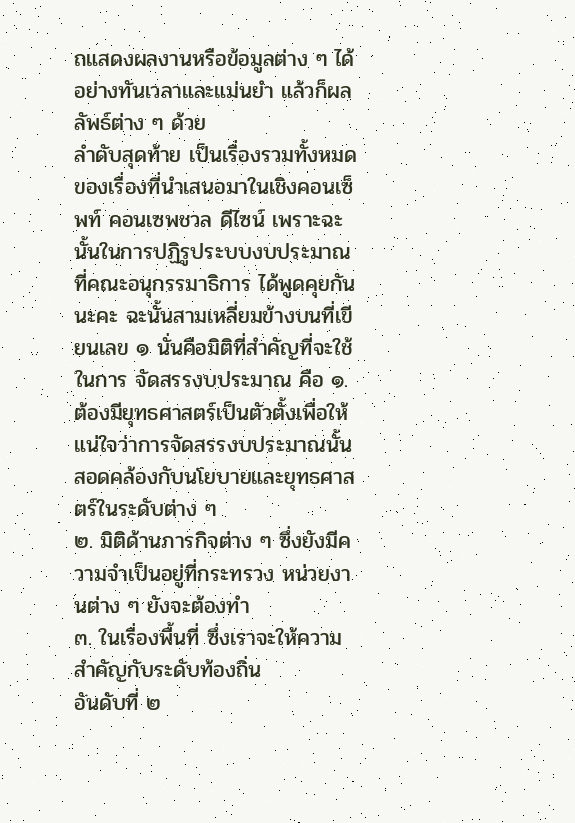ถแสดงผลงานหรือข้อมูลต่าง ๆ ได้อย่างทันเวลาและแม่นยํา แล้วก็ผลลัพธ์ต่าง ๆ ด้วย
ลําดับสุดท้าย เป็นเรื่องรวมทั้งหมดของเรื่องที่นําเสนอมาในเชิงคอนเซ็พท์ คอนเซพชวล ดีไซน์ เพราะฉะนั้นในการปฏิรูประบบงบประมาณที่คณะอนุกรรมาธิการ ได้พูดคุยกันนะคะ ฉะนั้นสามเหลี่ยมข้างบนที่เขียนเลข ๑ นั่นคือมิติที่สําคัญที่จะใช้ในการ จัดสรรงบประมาณ คือ ๑. ต้องมียุทธศาสตร์เป็นตัวตั้งเพื่อให้แน่ใจว่าการจัดสรรงบประมาณนั้น สอดคล้องกับนโยบายและยุทธศาสตร์ในระดับต่าง ๆ
๒. มิติด้านภารกิจต่าง ๆ ซึ่งยังมีความจําเป็นอยู่ที่กระทรวง หน่วยงานต่าง ๆ ยังจะต้องทํา
๓. ในเรื่องพื้นที่ ซึ่งเราจะให้ความสําคัญกับระดับท้องถิ่น
อันดับที่ ๒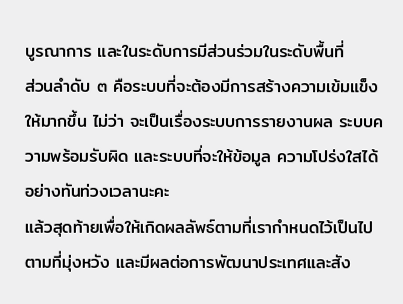บูรณาการ และในระดับการมีส่วนร่วมในระดับพื้นที่
ส่วนลําดับ ๓ คือระบบที่จะต้องมีการสร้างความเข้มแข็งให้มากขึ้น ไม่ว่า จะเป็นเรื่องระบบการรายงานผล ระบบความพร้อมรับผิด และระบบที่จะให้ข้อมูล ความโปร่งใสได้อย่างทันท่วงเวลานะคะ
แล้วสุดท้ายเพื่อให้เกิดผลลัพธ์ตามที่เรากําหนดไว้เป็นไปตามที่มุ่งหวัง และมีผลต่อการพัฒนาประเทศและสัง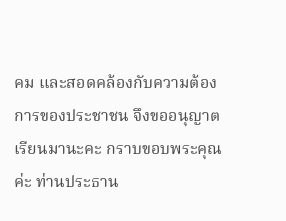คม และสอดคล้องกับความต้องการของประชาชน จึงขออนุญาตเรียนมานะคะ กราบขอบพระคุณค่ะ ท่านประธาน